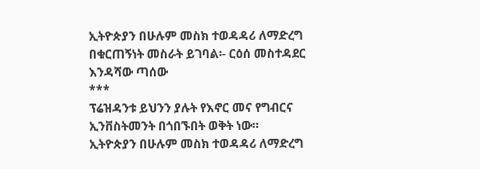ኢትዮጵያን በሁሉም መስክ ተወዳዳሪ ለማድረግ በቁርጠኝነት መስራት ይገባል፡- ርዕሰ መስተዳደር እንዳሻው ጣሰው
***
ፕሬዝዳንቱ ይህንን ያሉት የእኖር መና የግብርና ኢንቨስትመንት በጎበኙበት ወቅት ነው።
ኢትዮጵያን በሁሉም መስክ ተወዳዳሪ ለማድረግ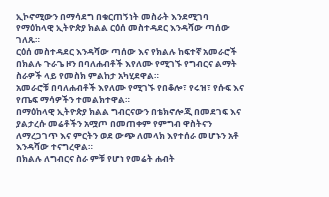ኢኮኖሚውን በማሳደግ በቁርጠኝነት መስራት እንደሚገባ የማዕከላዊ ኢትዮጵያ ክልል ርዕሰ መስተዳደር እንዳሻው ጣሰው ገለጹ።
ርዕሰ መስተዳደር እንዳሻው ጣሰው እና የክልሉ ከፍተኛ አመራሮች በክልሉ ጉራጌ ዞን በባለሐብቶች እየለሙ የሚገኙ የግብርና ልማት ስራዎች ላይ የመስክ ምልከታ አካሂደዋል።
አመራሮቹ በባለሐብቶች እየለሙ የሚገኙ የበቆሎ፣ የሩዝ፣ የሱፍ እና የጤፍ ማሳዎችን ተመልክተዋል።
በማዕከላዊ ኢትዮጵያ ክልል ግብርናውን በቴክኖሎጂ በመደገፍ እና ያልታረሱ መሬቶችን አሟጦ በመጠቀም የምግብ ዋስትናን ለማረጋገጥ እና ምርትን ወደ ውጭ ለመላክ እየተሰራ መሆኑን አቶ እንዳሻው ተናግረዋል።
በክልሉ ለግብርና ስራ ምቹ የሆነ የመሬት ሐብት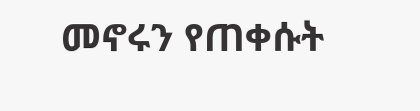መኖሩን የጠቀሱት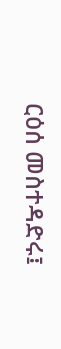ርዕሰ መስተዳድሩ፤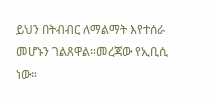ይህን በትብብር ለማልማት እየተሰራ መሆኑን ገልጸዋል።መረጃው የኢቢሲ ነው።